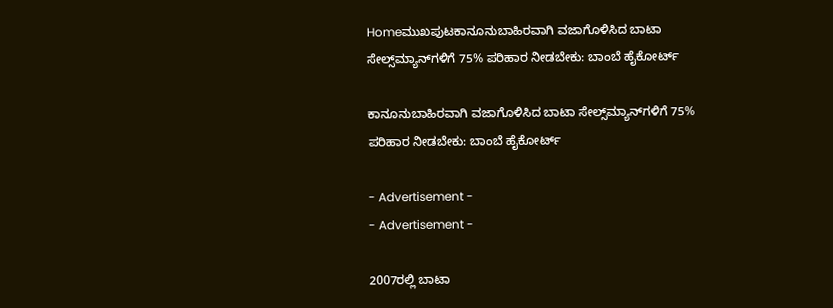Homeಮುಖಪುಟಕಾನೂನುಬಾಹಿರವಾಗಿ ವಜಾಗೊಳಿಸಿದ ಬಾಟಾ ಸೇಲ್ಸ್‌ಮ್ಯಾನ್‌ಗಳಿಗೆ 75% ಪರಿಹಾರ ನೀಡಬೇಕು: ಬಾಂಬೆ ಹೈಕೋರ್ಟ್

ಕಾನೂನುಬಾಹಿರವಾಗಿ ವಜಾಗೊಳಿಸಿದ ಬಾಟಾ ಸೇಲ್ಸ್‌ಮ್ಯಾನ್‌ಗಳಿಗೆ 75% ಪರಿಹಾರ ನೀಡಬೇಕು: ಬಾಂಬೆ ಹೈಕೋರ್ಟ್

- Advertisement -
- Advertisement -

2007ರಲ್ಲಿ ಬಾಟಾ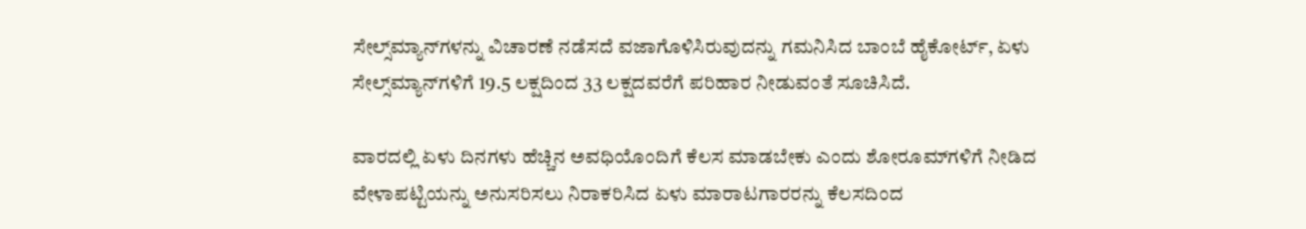ಸೇಲ್ಸ್‌ಮ್ಯಾನ್‌ಗಳನ್ನು ವಿಚಾರಣೆ ನಡೆಸದೆ ವಜಾಗೊಳಿಸಿರುವುದನ್ನು ಗಮನಿಸಿದ ಬಾಂಬೆ ಹೈಕೋರ್ಟ್, ಏಳು ಸೇಲ್ಸ್‌ಮ್ಯಾನ್‌ಗಳಿಗೆ 19.5 ಲಕ್ಷದಿಂದ 33 ಲಕ್ಷದವರೆಗೆ ಪರಿಹಾರ ನೀಡುವಂತೆ ಸೂಚಿಸಿದೆ.

ವಾರದಲ್ಲಿ ಏಳು ದಿನಗಳು ಹೆಚ್ಚಿನ ಅವಧಿಯೊಂದಿಗೆ ಕೆಲಸ ಮಾಡಬೇಕು ಎಂದು ಶೋರೂಮ್‌ಗಳಿಗೆ ನೀಡಿದ ವೇಳಾಪಟ್ಟಿಯನ್ನು ಅನುಸರಿಸಲು ನಿರಾಕರಿಸಿದ ಏಳು ಮಾರಾಟಗಾರರನ್ನು ಕೆಲಸದಿಂದ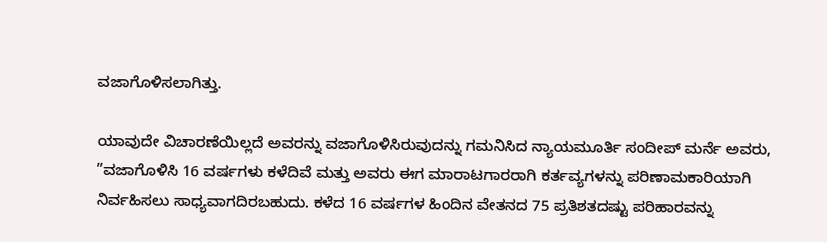ವಜಾಗೊಳಿಸಲಾಗಿತ್ತು.

ಯಾವುದೇ ವಿಚಾರಣೆಯಿಲ್ಲದೆ ಅವರನ್ನು ವಜಾಗೊಳಿಸಿರುವುದನ್ನು ಗಮನಿಸಿದ ನ್ಯಾಯಮೂರ್ತಿ ಸಂದೀಪ್ ಮರ್ನೆ ಅವರು, ”ವಜಾಗೊಳಿಸಿ 16 ವರ್ಷಗಳು ಕಳೆದಿವೆ ಮತ್ತು ಅವರು ಈಗ ಮಾರಾಟಗಾರರಾಗಿ ಕರ್ತವ್ಯಗಳನ್ನು ಪರಿಣಾಮಕಾರಿಯಾಗಿ ನಿರ್ವಹಿಸಲು ಸಾಧ್ಯವಾಗದಿರಬಹುದು. ಕಳೆದ 16 ವರ್ಷಗಳ ಹಿಂದಿನ ವೇತನದ 75 ಪ್ರತಿಶತದಷ್ಟು ಪರಿಹಾರವನ್ನು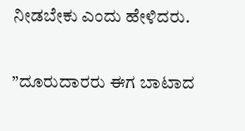ನೀಡಬೇಕು ಎಂದು ಹೇಳಿದರು.

”ದೂರುದಾರರು ಈಗ ಬಾಟಾದ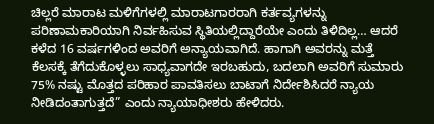ಚಿಲ್ಲರೆ ಮಾರಾಟ ಮಳಿಗೆಗಳಲ್ಲಿ ಮಾರಾಟಗಾರರಾಗಿ ಕರ್ತವ್ಯಗಳನ್ನು ಪರಿಣಾಮಕಾರಿಯಾಗಿ ನಿರ್ವಹಿಸುವ ಸ್ಥಿತಿಯಲ್ಲಿದ್ದಾರೆಯೇ ಎಂದು ತಿಳಿದಿಲ್ಲ… ಆದರೆ ಕಳೆದ 16 ವರ್ಷಗಳಿಂದ ಅವರಿಗೆ ಅನ್ಯಾಯವಾಗಿದೆ. ಹಾಗಾಗಿ ಅವರನ್ನು ಮತ್ತೆ ಕೆಲಸಕ್ಕೆ ತೆಗೆದುಕೊಳ್ಳಲು ಸಾಧ್ಯವಾಗದೇ ಇರಬಹುದು, ಬದಲಾಗಿ ಅವರಿಗೆ ಸುಮಾರು 75% ನಷ್ಟು ಮೊತ್ತದ ಪರಿಹಾರ ಪಾವತಿಸಲು ಬಾಟಾಗೆ ನಿರ್ದೇಶಿಸಿದರೆ ನ್ಯಾಯ ನೀಡಿದಂತಾಗುತ್ತದೆ” ಎಂದು ನ್ಯಾಯಾಧೀಶರು ಹೇಳಿದರು.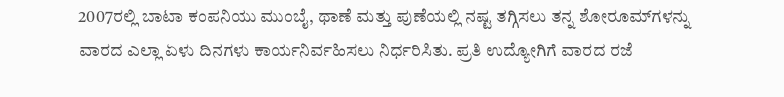2007ರಲ್ಲಿ ಬಾಟಾ ಕಂಪನಿಯು ಮುಂಬೈ, ಥಾಣೆ ಮತ್ತು ಪುಣೆಯಲ್ಲಿ ನಷ್ಟ ತಗ್ಗಿಸಲು ತನ್ನ ಶೋರೂಮ್‌ಗಳನ್ನು ವಾರದ ಎಲ್ಲಾ ಏಳು ದಿನಗಳು ಕಾರ್ಯನಿರ್ವಹಿಸಲು ನಿರ್ಧರಿಸಿತು. ಪ್ರತಿ ಉದ್ಯೋಗಿಗೆ ವಾರದ ರಜೆ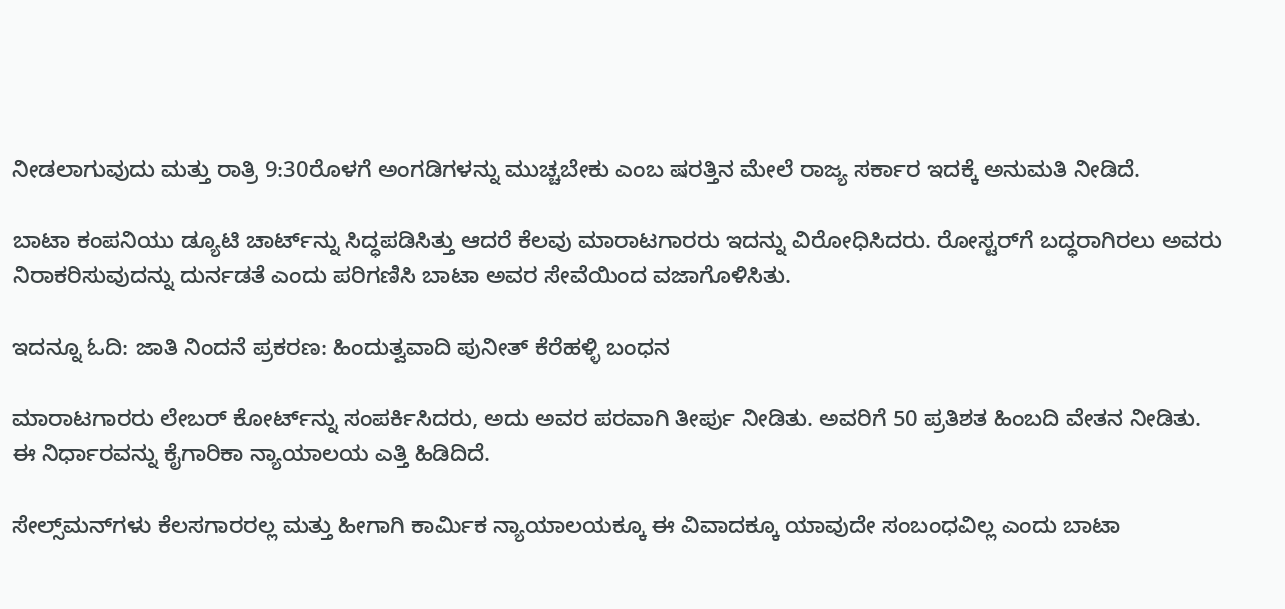ನೀಡಲಾಗುವುದು ಮತ್ತು ರಾತ್ರಿ 9:30ರೊಳಗೆ ಅಂಗಡಿಗಳನ್ನು ಮುಚ್ಚಬೇಕು ಎಂಬ ಷರತ್ತಿನ ಮೇಲೆ ರಾಜ್ಯ ಸರ್ಕಾರ ಇದಕ್ಕೆ ಅನುಮತಿ ನೀಡಿದೆ.

ಬಾಟಾ ಕಂಪನಿಯು ಡ್ಯೂಟಿ ಚಾರ್ಟ್‌ನ್ನು ಸಿದ್ಧಪಡಿಸಿತ್ತು ಆದರೆ ಕೆಲವು ಮಾರಾಟಗಾರರು ಇದನ್ನು ವಿರೋಧಿಸಿದರು. ರೋಸ್ಟರ್‌ಗೆ ಬದ್ಧರಾಗಿರಲು ಅವರು ನಿರಾಕರಿಸುವುದನ್ನು ದುರ್ನಡತೆ ಎಂದು ಪರಿಗಣಿಸಿ ಬಾಟಾ ಅವರ ಸೇವೆಯಿಂದ ವಜಾಗೊಳಿಸಿತು.

ಇದನ್ನೂ ಓದಿ: ಜಾತಿ ನಿಂದನೆ ಪ್ರಕರಣ: ಹಿಂದುತ್ವವಾದಿ ಪುನೀತ್ ಕೆರೆಹಳ್ಳಿ ಬಂಧನ

ಮಾರಾಟಗಾರರು ಲೇಬರ್ ಕೋರ್ಟ್‌ನ್ನು ಸಂಪರ್ಕಿಸಿದರು, ಅದು ಅವರ ಪರವಾಗಿ ತೀರ್ಪು ನೀಡಿತು. ಅವರಿಗೆ 50 ಪ್ರತಿಶತ ಹಿಂಬದಿ ವೇತನ ನೀಡಿತು. ಈ ನಿರ್ಧಾರವನ್ನು ಕೈಗಾರಿಕಾ ನ್ಯಾಯಾಲಯ ಎತ್ತಿ ಹಿಡಿದಿದೆ.

ಸೇಲ್ಸ್‌ಮನ್‌ಗಳು ಕೆಲಸಗಾರರಲ್ಲ ಮತ್ತು ಹೀಗಾಗಿ ಕಾರ್ಮಿಕ ನ್ಯಾಯಾಲಯಕ್ಕೂ ಈ ವಿವಾದಕ್ಕೂ ಯಾವುದೇ ಸಂಬಂಧವಿಲ್ಲ ಎಂದು ಬಾಟಾ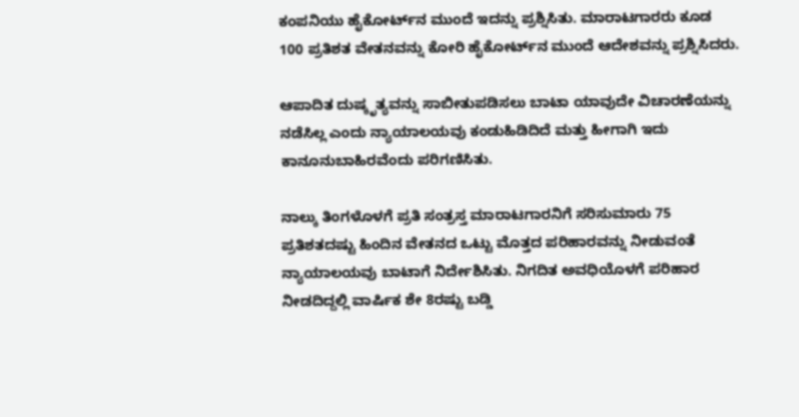ಕಂಪನಿಯು ಹೈಕೋರ್ಟ್‌ನ ಮುಂದೆ ಇದನ್ನು ಪ್ರಶ್ನಿಸಿತು. ಮಾರಾಟಗಾರರು ಕೂಡ 100 ಪ್ರತಿಶತ ವೇತನವನ್ನು ಕೋರಿ ಹೈಕೋರ್ಟ್‌ನ ಮುಂದೆ ಆದೇಶವನ್ನು ಪ್ರಶ್ನಿಸಿದರು.

ಆಪಾದಿತ ದುಷ್ಕೃತ್ಯವನ್ನು ಸಾಬೀತುಪಡಿಸಲು ಬಾಟಾ ಯಾವುದೇ ವಿಚಾರಣೆಯನ್ನು ನಡೆಸಿಲ್ಲ ಎಂದು ನ್ಯಾಯಾಲಯವು ಕಂಡುಹಿಡಿದಿದೆ ಮತ್ತು ಹೀಗಾಗಿ ಇದು ಕಾನೂನುಬಾಹಿರವೆಂದು ಪರಿಗಣಿಸಿತು.

ನಾಲ್ಕು ತಿಂಗಳೊಳಗೆ ಪ್ರತಿ ಸಂತ್ರಸ್ತ ಮಾರಾಟಗಾರನಿಗೆ ಸರಿಸುಮಾರು 75 ಪ್ರತಿಶತದಷ್ಟು ಹಿಂದಿನ ವೇತನದ ಒಟ್ಟು ಮೊತ್ತದ ಪರಿಹಾರವನ್ನು ನೀಡುವಂತೆ ನ್ಯಾಯಾಲಯವು ಬಾಟಾಗೆ ನಿರ್ದೇಶಿಸಿತು. ನಿಗದಿತ ಅವಧಿಯೊಳಗೆ ಪರಿಹಾರ ನೀಡದಿದ್ದಲ್ಲಿ ವಾರ್ಷಿಕ ಶೇ 8ರಷ್ಟು ಬಡ್ಡಿ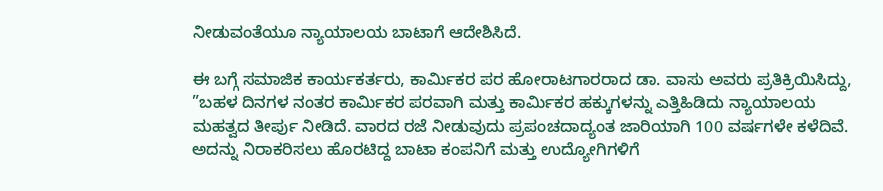ನೀಡುವಂತೆಯೂ ನ್ಯಾಯಾಲಯ ಬಾಟಾಗೆ ಆದೇಶಿಸಿದೆ.

ಈ ಬಗ್ಗೆ ಸಮಾಜಿಕ ಕಾರ್ಯಕರ್ತರು, ಕಾರ್ಮಿಕರ ಪರ ಹೋರಾಟಗಾರರಾದ ಡಾ. ವಾಸು ಅವರು ಪ್ರತಿಕ್ರಿಯಿಸಿದ್ದು, ”ಬಹಳ ದಿನಗಳ ನಂತರ ಕಾರ್ಮಿಕರ ಪರವಾಗಿ ಮತ್ತು ಕಾರ್ಮಿಕರ ಹಕ್ಕುಗಳನ್ನು ಎತ್ತಿಹಿಡಿದು ನ್ಯಾಯಾಲಯ ಮಹತ್ವದ ತೀರ್ಪು ನೀಡಿದೆ. ವಾರದ ರಜೆ ನೀಡುವುದು ಪ್ರಪಂಚದಾದ್ಯಂತ ಜಾರಿಯಾಗಿ 100 ವರ್ಷಗಳೇ ಕಳೆದಿವೆ. ಅದನ್ನು ನಿರಾಕರಿಸಲು ಹೊರಟಿದ್ದ ಬಾಟಾ ಕಂಪನಿಗೆ ಮತ್ತು ಉದ್ಯೋಗಿಗಳಿಗೆ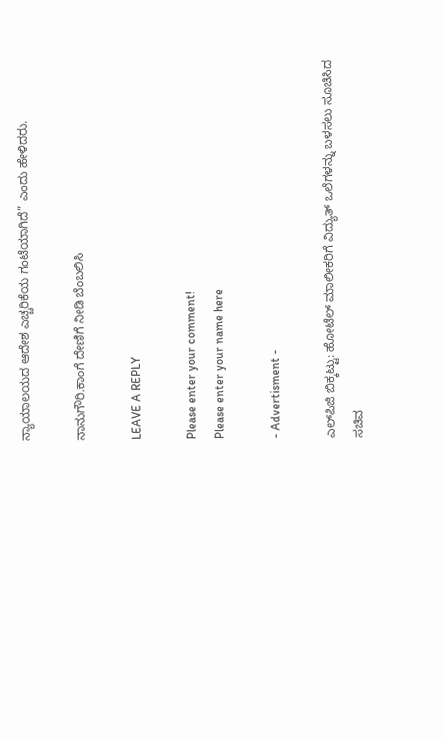ನ್ಯಾಯಾಲಯದ ಆದೇಶ ಎಚ್ಚರಿಕೆಯ ಗಂಟೆಯಾಗಿದೆ” ಎಂದು ಹೇಳಿದರು.

ನಾನುಗೌರಿ.ಕಾಂಗೆ ದೇಣಿಗೆ ನೀಡಿ ಬೆಂಬಲಿಸಿ

LEAVE A REPLY

Please enter your comment!
Please enter your name here

- Advertisment -

ಎಲ್‌ಪಿಜಿ ಬಿಕ್ಕಟ್ಟು: ಹೋಟೆಲ್ ಮಾಲೀಕರಿಗೆ ವಿದ್ಯುತ್ ಒಲೆಗಳನ್ನು ಬಳಸಲು ಸೂಚಿಸಿದ ಸಚಿವ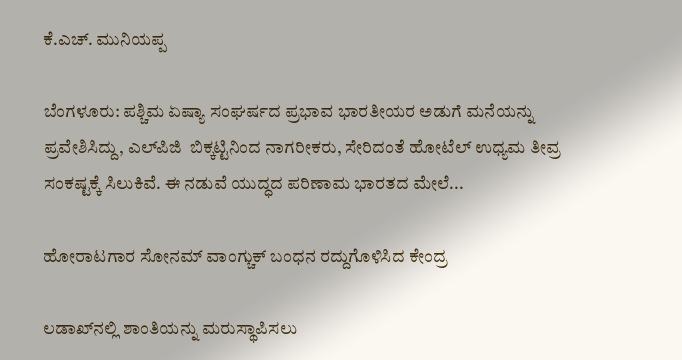ಕೆ.ಎಚ್. ಮುನಿಯಪ್ಪ

ಬೆಂಗಳೂರು: ಪಶ್ಚಿಮ ಏಷ್ಯಾ ಸಂಘರ್ಷದ ಪ್ರಭಾವ ಭಾರತೀಯರ ಅಡುಗೆ ಮನೆಯನ್ನು ಪ್ರವೇಶಿಸಿದ್ದು, ಎಲ್‌ಪಿಜಿ  ಬಿಕ್ಕಟ್ಟಿನಿಂದ ನಾಗರೀಕರು, ಸೇರಿದಂತೆ ಹೋಟೆಲ್ ಉಧ್ಯಮ ತೀವ್ರ ಸಂಕಷ್ಟಕ್ಕೆ ಸಿಲುಕಿವೆ. ಈ ನಡುವೆ ಯುದ್ಧದ ಪರಿಣಾಮ ಭಾರತದ ಮೇಲೆ...

ಹೋರಾಟಗಾರ ಸೋನಮ್ ವಾಂಗ್ಚುಕ್ ಬಂಧನ ರದ್ದುಗೊಳಿಸಿದ ಕೇಂದ್ರ

ಲಡಾಖ್‌ನಲ್ಲಿ ಶಾಂತಿಯನ್ನು ಮರುಸ್ಥಾಪಿಸಲು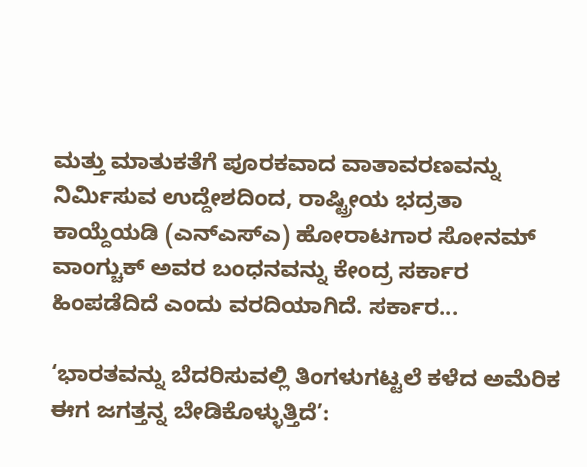ಮತ್ತು ಮಾತುಕತೆಗೆ ಪೂರಕವಾದ ವಾತಾವರಣವನ್ನು ನಿರ್ಮಿಸುವ ಉದ್ದೇಶದಿಂದ, ರಾಷ್ಟ್ರೀಯ ಭದ್ರತಾ ಕಾಯ್ದೆಯಡಿ (ಎನ್‌ಎಸ್‌ಎ) ಹೋರಾಟಗಾರ ಸೋನಮ್ ವಾಂಗ್ಚುಕ್ ಅವರ ಬಂಧನವನ್ನು ಕೇಂದ್ರ ಸರ್ಕಾರ ಹಿಂಪಡೆದಿದೆ ಎಂದು ವರದಿಯಾಗಿದೆ. ಸರ್ಕಾರ...

‘ಭಾರತವನ್ನು ಬೆದರಿಸುವಲ್ಲಿ ತಿಂಗಳುಗಟ್ಟಲೆ ಕಳೆದ ಅಮೆರಿಕ ಈಗ ಜಗತ್ತನ್ನ ಬೇಡಿಕೊಳ್ಳುತ್ತಿದೆ’: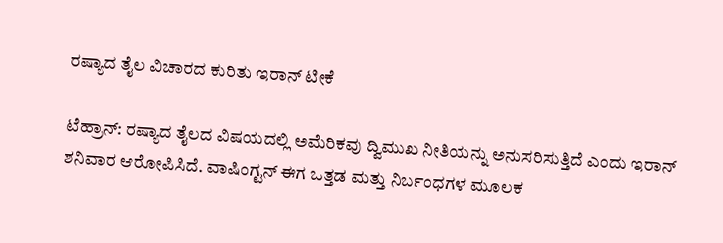ರಷ್ಯಾದ ತೈಲ ವಿಚಾರದ ಕುರಿತು ಇರಾನ್ ಟೀಕೆ

ಟೆಹ್ರಾನ್: ರಷ್ಯಾದ ತೈಲದ ವಿಷಯದಲ್ಲಿ ಅಮೆರಿಕವು ದ್ವಿಮುಖ ನೀತಿಯನ್ನು ಅನುಸರಿಸುತ್ತಿದೆ ಎಂದು ಇರಾನ್ ಶನಿವಾರ ಆರೋಪಿಸಿದೆ. ವಾಷಿಂಗ್ಟನ್ ಈಗ ಒತ್ತಡ ಮತ್ತು ನಿರ್ಬಂಧಗಳ ಮೂಲಕ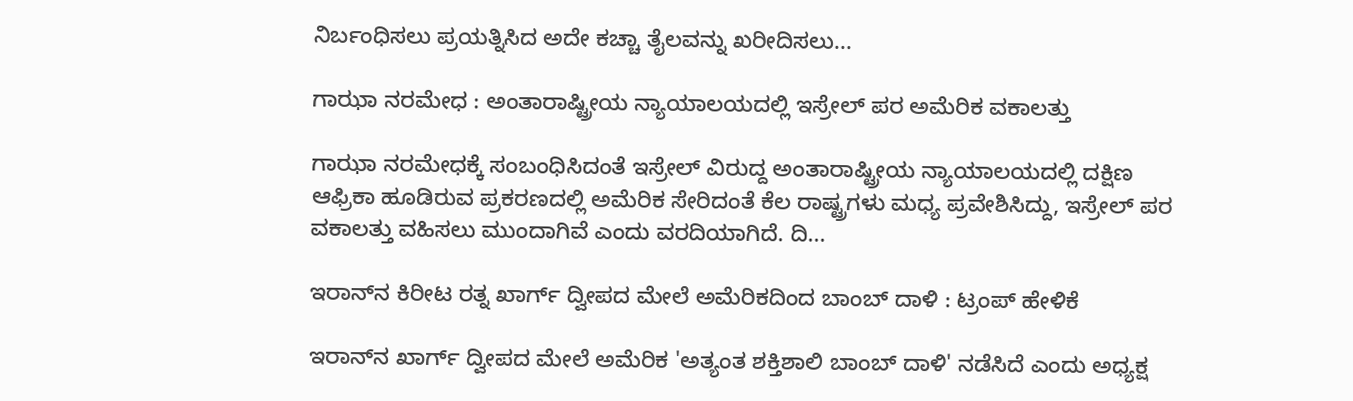ನಿರ್ಬಂಧಿಸಲು ಪ್ರಯತ್ನಿಸಿದ ಅದೇ ಕಚ್ಚಾ ತೈಲವನ್ನು ಖರೀದಿಸಲು...

ಗಾಝಾ ನರಮೇಧ : ಅಂತಾರಾಷ್ಟ್ರೀಯ ನ್ಯಾಯಾಲಯದಲ್ಲಿ ಇಸ್ರೇಲ್‌ ಪರ ಅಮೆರಿಕ ವಕಾಲತ್ತು

ಗಾಝಾ ನರಮೇಧಕ್ಕೆ ಸಂಬಂಧಿಸಿದಂತೆ ಇಸ್ರೇಲ್ ವಿರುದ್ದ ಅಂತಾರಾಷ್ಟ್ರೀಯ ನ್ಯಾಯಾಲಯದಲ್ಲಿ ದಕ್ಷಿಣ ಆಫ್ರಿಕಾ ಹೂಡಿರುವ ಪ್ರಕರಣದಲ್ಲಿ ಅಮೆರಿಕ ಸೇರಿದಂತೆ ಕೆಲ ರಾಷ್ಟ್ರಗಳು ಮಧ್ಯ ಪ್ರವೇಶಿಸಿದ್ದು, ಇಸ್ರೇಲ್ ಪರ ವಕಾಲತ್ತು ವಹಿಸಲು ಮುಂದಾಗಿವೆ ಎಂದು ವರದಿಯಾಗಿದೆ. ದಿ...

ಇರಾನ್‌ನ ಕಿರೀಟ ರತ್ನ ಖಾರ್ಗ್ ದ್ವೀಪದ ಮೇಲೆ ಅಮೆರಿಕದಿಂದ ಬಾಂಬ್ ದಾಳಿ : ಟ್ರಂಪ್ ಹೇಳಿಕೆ

ಇರಾನ್‌ನ ಖಾರ್ಗ್ ದ್ವೀಪದ ಮೇಲೆ ಅಮೆರಿಕ 'ಅತ್ಯಂತ ಶಕ್ತಿಶಾಲಿ ಬಾಂಬ್ ದಾಳಿ' ನಡೆಸಿದೆ ಎಂದು ಅಧ್ಯಕ್ಷ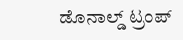ಡೊನಾಲ್ಡ್ ಟ್ರಂಪ್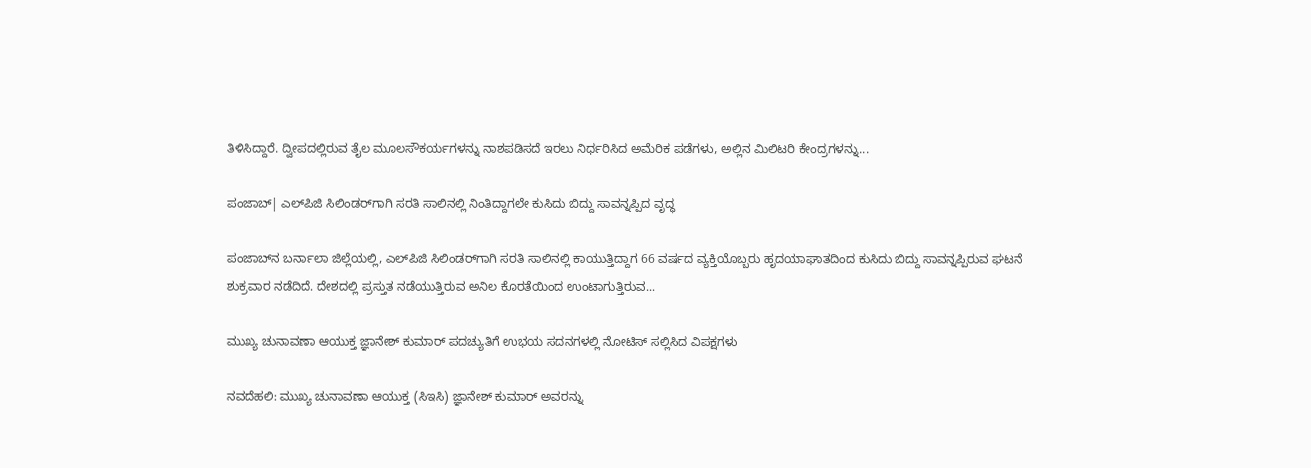ತಿಳಿಸಿದ್ದಾರೆ. ದ್ವೀಪದಲ್ಲಿರುವ ತೈಲ ಮೂಲಸೌಕರ್ಯಗಳನ್ನು ನಾಶಪಡಿಸದೆ ಇರಲು ನಿರ್ಧರಿಸಿದ ಅಮೆರಿಕ ಪಡೆಗಳು, ಅಲ್ಲಿನ ಮಿಲಿಟರಿ ಕೇಂದ್ರಗಳನ್ನು...

ಪಂಜಾಬ್‌| ಎಲ್‌ಪಿಜಿ ಸಿಲಿಂಡರ್‌ಗಾಗಿ ಸರತಿ ಸಾಲಿನಲ್ಲಿ ನಿಂತಿದ್ದಾಗಲೇ ಕುಸಿದು ಬಿದ್ದು ಸಾವನ್ನಪ್ಪಿದ ವೃದ್ಧ

ಪಂಜಾಬ್‌ನ ಬರ್ನಾಲಾ ಜಿಲ್ಲೆಯಲ್ಲಿ, ಎಲ್‌ಪಿಜಿ ಸಿಲಿಂಡರ್‌ಗಾಗಿ ಸರತಿ ಸಾಲಿನಲ್ಲಿ ಕಾಯುತ್ತಿದ್ದಾಗ 66 ವರ್ಷದ ವ್ಯಕ್ತಿಯೊಬ್ಬರು ಹೃದಯಾಘಾತದಿಂದ ಕುಸಿದು ಬಿದ್ದು ಸಾವನ್ನಪ್ಪಿರುವ ಘಟನೆ ಶುಕ್ರವಾರ ನಡೆದಿದೆ. ದೇಶದಲ್ಲಿ ಪ್ರಸ್ತುತ ನಡೆಯುತ್ತಿರುವ ಅನಿಲ ಕೊರತೆಯಿಂದ ಉಂಟಾಗುತ್ತಿರುವ...

ಮುಖ್ಯ ಚುನಾವಣಾ ಆಯುಕ್ತ ಜ್ಞಾನೇಶ್ ಕುಮಾರ್ ಪದಚ್ಯುತಿಗೆ ಉಭಯ ಸದನಗಳಲ್ಲಿ ನೋಟಿಸ್ ಸಲ್ಲಿಸಿದ ವಿಪಕ್ಷಗಳು

ನವದೆಹಲಿ: ಮುಖ್ಯ ಚುನಾವಣಾ ಆಯುಕ್ತ (ಸಿಇಸಿ) ಜ್ಞಾನೇಶ್ ಕುಮಾರ್ ಅವರನ್ನು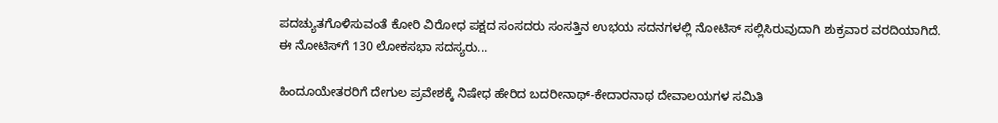ಪದಚ್ಯುತಗೊಳಿಸುವಂತೆ ಕೋರಿ ವಿರೋಧ ಪಕ್ಷದ ಸಂಸದರು ಸಂಸತ್ತಿನ ಉಭಯ ಸದನಗಳಲ್ಲಿ ನೋಟಿಸ್ ಸಲ್ಲಿಸಿರುವುದಾಗಿ ಶುಕ್ರವಾರ ವರದಿಯಾಗಿದೆ.  ಈ ನೋಟಿಸ್‌ಗೆ 130 ಲೋಕಸಭಾ ಸದಸ್ಯರು...

ಹಿಂದೂಯೇತರರಿಗೆ ದೇಗುಲ ಪ್ರವೇಶಕ್ಕೆ ನಿಷೇಧ ಹೇರಿದ ಬದರೀನಾಥ್-ಕೇದಾರನಾಥ ದೇವಾಲಯಗಳ ಸಮಿತಿ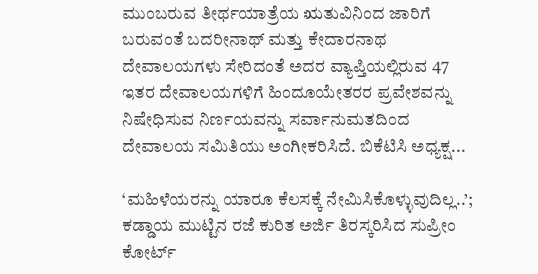ಮುಂಬರುವ ತೀರ್ಥಯಾತ್ರೆಯ ಋತುವಿನಿಂದ ಜಾರಿಗೆ ಬರುವಂತೆ ಬದರೀನಾಥ್ ಮತ್ತು ಕೇದಾರನಾಥ ದೇವಾಲಯಗಳು ಸೇರಿದಂತೆ ಅದರ ವ್ಯಾಪ್ತಿಯಲ್ಲಿರುವ 47 ಇತರ ದೇವಾಲಯಗಳಿಗೆ ಹಿಂದೂಯೇತರರ ಪ್ರವೇಶವನ್ನು ನಿಷೇಧಿಸುವ ನಿರ್ಣಯವನ್ನು ಸರ್ವಾನುಮತದಿಂದ ದೇವಾಲಯ ಸಮಿತಿಯು ಅಂಗೀಕರಿಸಿದೆ. ಬಿಕೆಟಿಸಿ ಅಧ್ಯಕ್ಷ...

‘ಮಹಿಳೆಯರನ್ನು ಯಾರೂ ಕೆಲಸಕ್ಕೆ ನೇಮಿಸಿಕೊಳ್ಳುವುದಿಲ್ಲ..’; ಕಡ್ಡಾಯ ಮುಟ್ಟಿನ ರಜೆ ಕುರಿತ ಅರ್ಜಿ ತಿರಸ್ಕರಿಸಿದ ಸುಪ್ರೀಂ ಕೋರ್ಟ್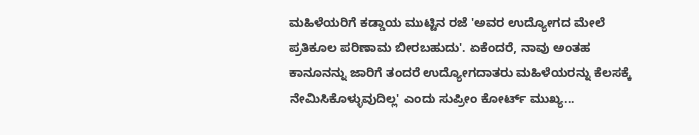ಮಹಿಳೆಯರಿಗೆ ಕಡ್ಡಾಯ ಮುಟ್ಟಿನ ರಜೆ 'ಅವರ ಉದ್ಯೋಗದ ಮೇಲೆ ಪ್ರತಿಕೂಲ ಪರಿಣಾಮ ಬೀರಬಹುದು'. ಏಕೆಂದರೆ, ನಾವು ಅಂತಹ ಕಾನೂನನ್ನು ಜಾರಿಗೆ ತಂದರೆ ಉದ್ಯೋಗದಾತರು ಮಹಿಳೆಯರನ್ನು ಕೆಲಸಕ್ಕೆ ನೇಮಿಸಿಕೊಳ್ಳುವುದಿಲ್ಲ' ಎಂದು ಸುಪ್ರೀಂ ಕೋರ್ಟ್‌ ಮುಖ್ಯ...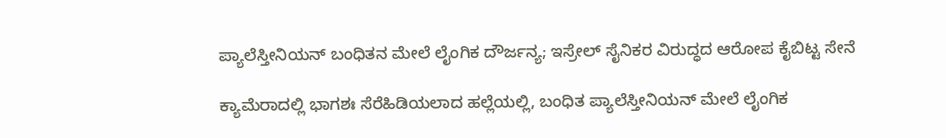ಪ್ಯಾಲೆಸ್ತೀನಿಯನ್ ಬಂಧಿತನ ಮೇಲೆ ಲೈಂಗಿಕ ದೌರ್ಜನ್ಯ; ಇಸ್ರೇಲ್ ಸೈನಿಕರ ವಿರುದ್ಧದ ಆರೋಪ ಕೈಬಿಟ್ಟ ಸೇನೆ

ಕ್ಯಾಮೆರಾದಲ್ಲಿ ಭಾಗಶಃ ಸೆರೆಹಿಡಿಯಲಾದ ಹಲ್ಲೆಯಲ್ಲಿ, ಬಂಧಿತ ಪ್ಯಾಲೆಸ್ತೀನಿಯನ್ ಮೇಲೆ ಲೈಂಗಿಕ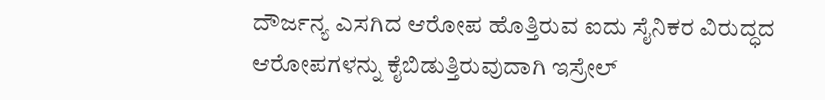ದೌರ್ಜನ್ಯ ಎಸಗಿದ ಆರೋಪ ಹೊತ್ತಿರುವ ಐದು ಸೈನಿಕರ ವಿರುದ್ಧದ ಆರೋಪಗಳನ್ನು ಕೈಬಿಡುತ್ತಿರುವುದಾಗಿ ಇಸ್ರೇಲ್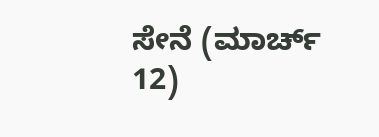ಸೇನೆ (ಮಾರ್ಚ್ 12)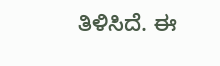ತಿಳಿಸಿದೆ. ಈ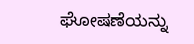ಘೋಷಣೆಯನ್ನು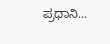ಪ್ರಧಾನಿ...